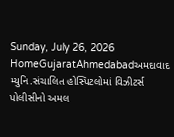Sunday, July 26, 2026
HomeGujaratAhmedabadઅમદાવાદ મ્યુનિ.સંચાલિત હોસ્પિટલોમાં વિઝીટર્સ પોલીસીનો અમલ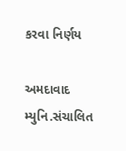કરવા નિર્ણય

અમદાવાદ મ્યુનિ.સંચાલિત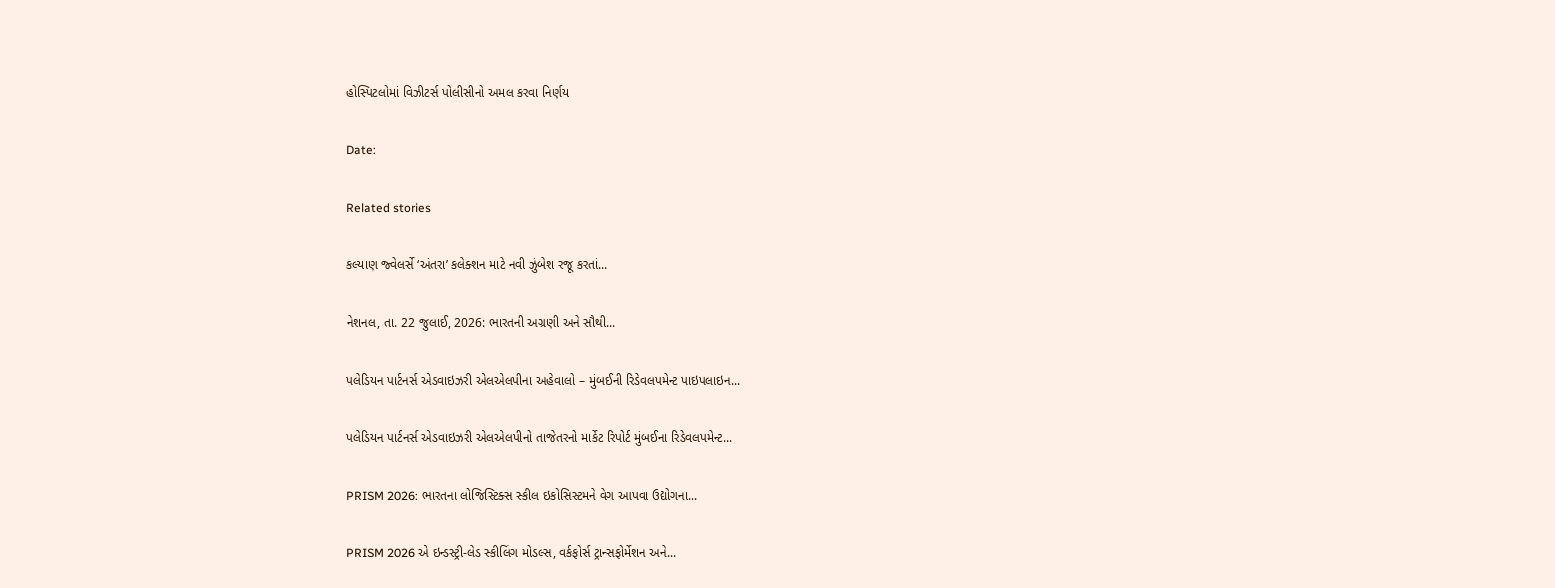હોસ્પિટલોમાં વિઝીટર્સ પોલીસીનો અમલ કરવા નિર્ણય

Date:

Related stories

કલ્યાણ જ્વેલર્સે ‘અંતરા’ કલેક્શન માટે નવી ઝુંબેશ રજૂ કરતાં...

નેશનલ, તા. 22 જુલાઈ, 2026: ભારતની અગ્રણી અને સૌથી...

પલેડિયન પાર્ટનર્સ એડવાઇઝરી એલએલપીના અહેવાલો – મુંબઈની રિડેવલપમેન્ટ પાઇપલાઇન...

પલેડિયન પાર્ટનર્સ એડવાઇઝરી એલએલપીનો તાજેતરનો માર્કેટ રિપોર્ટ મુંબઈના રિડેવલપમેન્ટ...

PRISM 2026: ભારતના લોજિસ્ટિક્સ સ્કીલ ઇકોસિસ્ટમને વેગ આપવા ઉદ્યોગના...

PRISM 2026 એ ઇન્ડસ્ટ્રી-લેડ સ્કીલિંગ મોડલ્સ, વર્કફોર્સ ટ્રાન્સફોર્મેશન અને...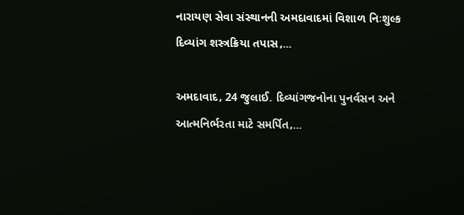નારાયણ સેવા સંસ્થાનની અમદાવાદમાં વિશાળ નિઃશુલ્ક દિવ્યાંગ શસ્ત્રક્રિયા તપાસ,...

અમદાવાદ, 24 જુલાઈ. દિવ્યાંગજનોના પુનર્વસન અને આત્મનિર્ભરતા માટે સમર્પિત,...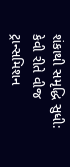શંકાથી સમૃદ્ધિ સુધી: કેવી રીતે વીજ ટ્રાન્સમિશન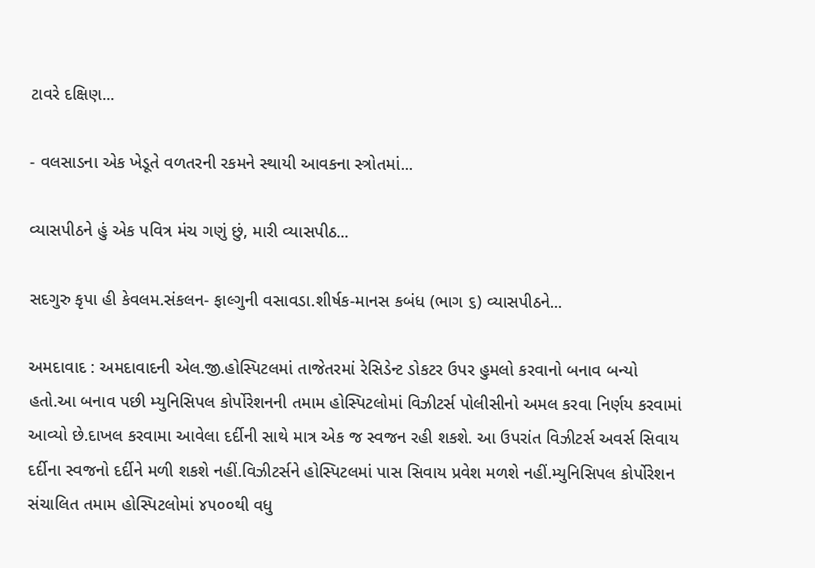ટાવરે દક્ષિણ...

- વલસાડના એક ખેડૂતે વળતરની રકમને સ્થાયી આવકના સ્ત્રોતમાં...

વ્યાસપીઠને હું એક પવિત્ર મંચ ગણું છું, મારી વ્યાસપીઠ...

સદગુરુ કૃપા હી કેવલમ.સંકલન- ફાલ્ગુની વસાવડા.શીર્ષક-માનસ કબંધ (ભાગ ૬) વ્યાસપીઠને...

અમદાવાદ : અમદાવાદની એલ.જી.હોસ્પિટલમાં તાજેતરમાં રેસિડેન્ટ ડોકટર ઉપર હુમલો કરવાનો બનાવ બન્યો હતો.આ બનાવ પછી મ્યુનિસિપલ કોર્પોરેશનની તમામ હોસ્પિટલોમાં વિઝીટર્સ પોલીસીનો અમલ કરવા નિર્ણય કરવામાં આવ્યો છે.દાખલ કરવામા આવેલા દર્દીની સાથે માત્ર એક જ સ્વજન રહી શકશે. આ ઉપરાંત વિઝીટર્સ અવર્સ સિવાય દર્દીના સ્વજનો દર્દીને મળી શકશે નહીં.વિઝીટર્સને હોસ્પિટલમાં પાસ સિવાય પ્રવેશ મળશે નહીં.મ્યુનિસિપલ કોર્પોરેશન સંચાલિત તમામ હોસ્પિટલોમાં ૪૫૦૦થી વધુ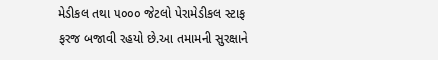મેડીકલ તથા ૫૦૦૦ જેટલો પેરામેડીકલ સ્ટાફ ફરજ બજાવી રહયો છે.આ તમામની સુરક્ષાને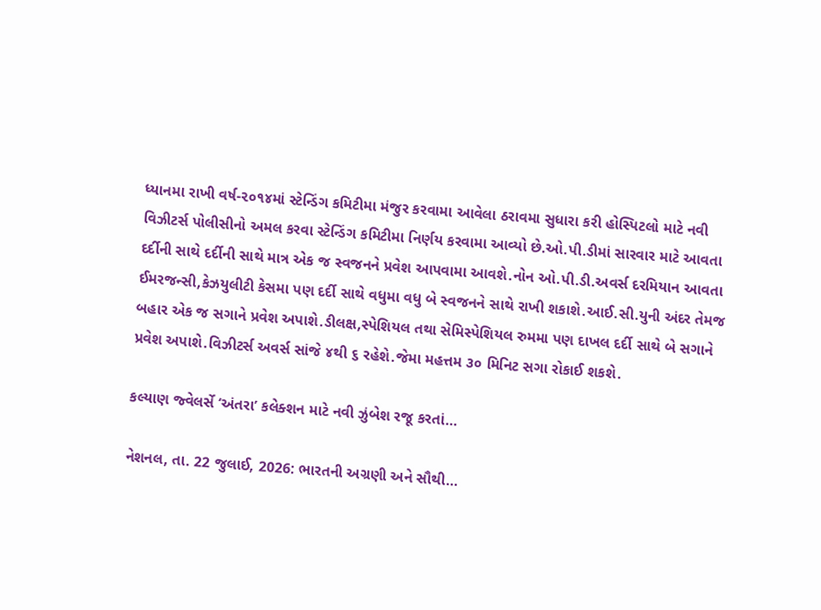ધ્યાનમા રાખી વર્ષ-૨૦૧૪માં સ્ટેન્ડિંગ કમિટીમા મંજુર કરવામા આવેલા ઠરાવમા સુધારા કરી હોસ્પિટલો માટે નવી વિઝીટર્સ પોલીસીનો અમલ કરવા સ્ટેન્ડિંગ કમિટીમા નિર્ણય કરવામા આવ્યો છે.ઓ.પી.ડીમાં સારવાર માટે આવતા દર્દીની સાથે દર્દીની સાથે માત્ર એક જ સ્વજનને પ્રવેશ આપવામા આવશે.નોન ઓ.પી.ડી.અવર્સ દરમિયાન આવતા ઈમરજન્સી,કેઝયુલીટી કેસમા પણ દર્દી સાથે વધુમા વધુ બે સ્વજનને સાથે રાખી શકાશે.આઈ.સી.યુની અંદર તેમજ બહાર એક જ સગાને પ્રવેશ અપાશે.ડીલક્ષ,સ્પેશિયલ તથા સેમિસ્પેશિયલ રુમમા પણ દાખલ દર્દી સાથે બે સગાને પ્રવેશ અપાશે.વિઝીટર્સ અવર્સ સાંજે ૪થી ૬ રહેશે.જેમા મહત્તમ ૩૦ મિનિટ સગા રોકાઈ શકશે.

કલ્યાણ જ્વેલર્સે ‘અંતરા’ કલેક્શન માટે નવી ઝુંબેશ રજૂ કરતાં...

નેશનલ, તા. 22 જુલાઈ, 2026: ભારતની અગ્રણી અને સૌથી...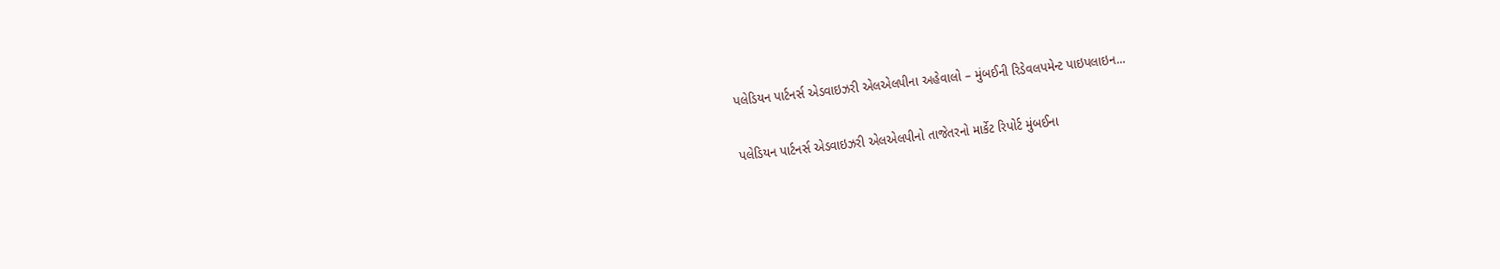પલેડિયન પાર્ટનર્સ એડવાઇઝરી એલએલપીના અહેવાલો – મુંબઈની રિડેવલપમેન્ટ પાઇપલાઇન...

પલેડિયન પાર્ટનર્સ એડવાઇઝરી એલએલપીનો તાજેતરનો માર્કેટ રિપોર્ટ મુંબઈના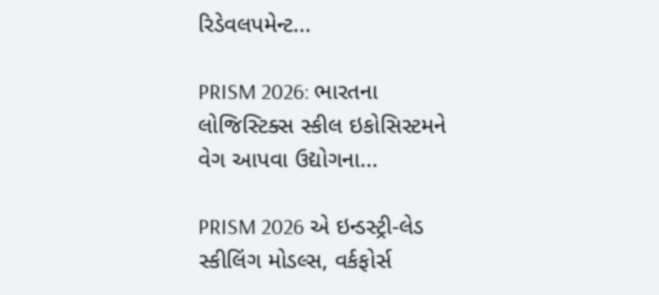રિડેવલપમેન્ટ...

PRISM 2026: ભારતના લોજિસ્ટિક્સ સ્કીલ ઇકોસિસ્ટમને વેગ આપવા ઉદ્યોગના...

PRISM 2026 એ ઇન્ડસ્ટ્રી-લેડ સ્કીલિંગ મોડલ્સ, વર્કફોર્સ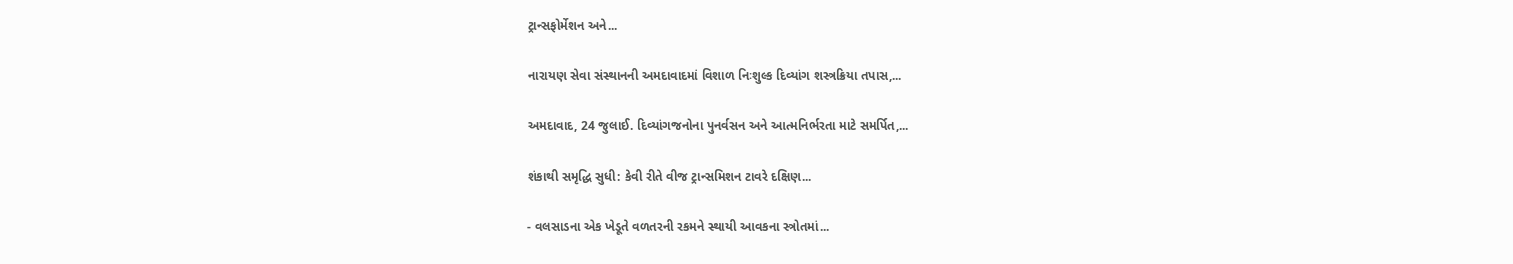ટ્રાન્સફોર્મેશન અને...

નારાયણ સેવા સંસ્થાનની અમદાવાદમાં વિશાળ નિઃશુલ્ક દિવ્યાંગ શસ્ત્રક્રિયા તપાસ,...

અમદાવાદ, 24 જુલાઈ. દિવ્યાંગજનોના પુનર્વસન અને આત્મનિર્ભરતા માટે સમર્પિત,...

શંકાથી સમૃદ્ધિ સુધી: કેવી રીતે વીજ ટ્રાન્સમિશન ટાવરે દક્ષિણ...

- વલસાડના એક ખેડૂતે વળતરની રકમને સ્થાયી આવકના સ્ત્રોતમાં...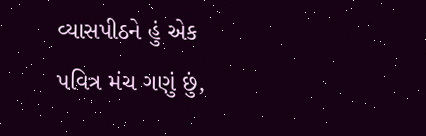વ્યાસપીઠને હું એક પવિત્ર મંચ ગણું છું,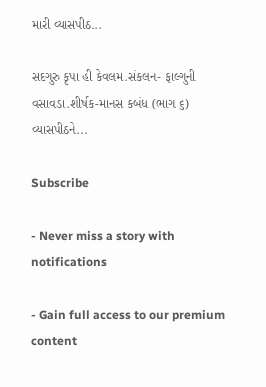મારી વ્યાસપીઠ...

સદગુરુ કૃપા હી કેવલમ.સંકલન- ફાલ્ગુની વસાવડા.શીર્ષક-માનસ કબંધ (ભાગ ૬) વ્યાસપીઠને...

Subscribe

- Never miss a story with notifications

- Gain full access to our premium content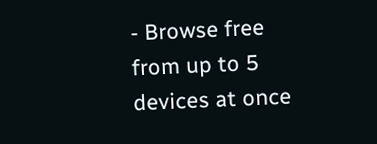- Browse free from up to 5 devices at once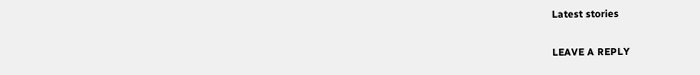Latest stories

LEAVE A REPLY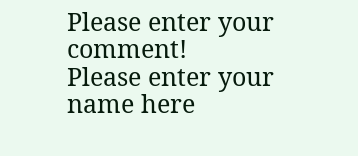Please enter your comment!
Please enter your name here